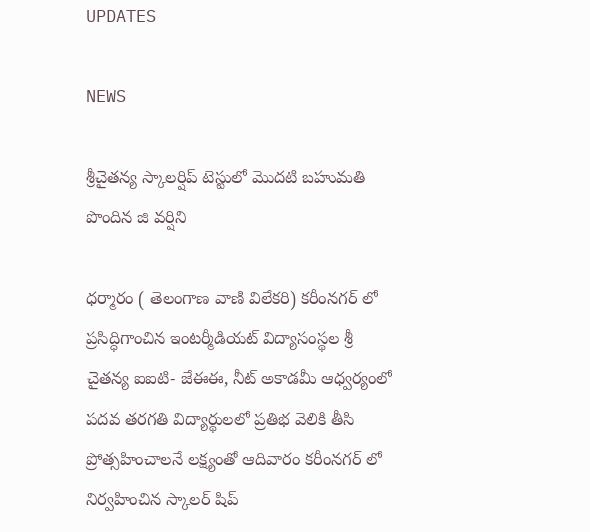UPDATES

NEWS

శ్రీచైతన్య స్కాలర్షిప్ టెస్టులో మొదటి బహుమతి పొందిన జి వర్షిని

ధర్మారం ( తెలంగాణ వాణి విలేకరి) కరీంనగర్ లో ప్రసిద్ధిగాంచిన ఇంటర్మీడియట్ విద్యాసంస్థల శ్రీ చైతన్య ఐఐటి- జేఈఈ, నీట్ అకాడమీ ఆధ్వర్యంలో పదవ తరగతి విద్యార్థులలో ప్రతిభ వెలికి తీసి ప్రోత్సహించాలనే లక్ష్యంతో ఆదివారం కరీంనగర్ లో నిర్వహించిన స్కాలర్ షిప్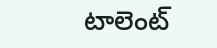టాలెంట్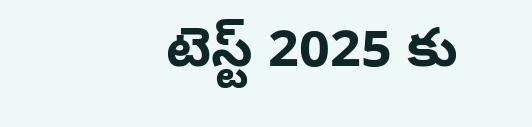టెస్ట్ 2025 కు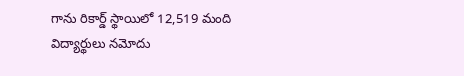గాను రికార్డ్ స్థాయిలో 12,519 మంది విద్యార్థులు నమోదు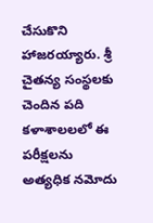చేసుకొని హాజరయ్యారు. శ్రీ చైతన్య సంస్థలకు చెందిన పది కళాశాలలలో ఈ పరీక్షలను అత్యధిక నమోదు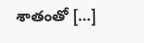శాతంతో […]